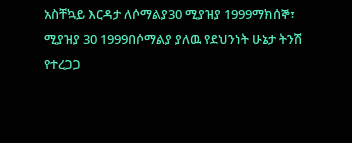አስቸኳይ እርዳታ ለሶማልያ30 ሚያዝያ 1999ማክሰኞ፣ ሚያዝያ 30 1999በሶማልያ ያለዉ የደህንነት ሁኔታ ትንሽ የተረጋጋ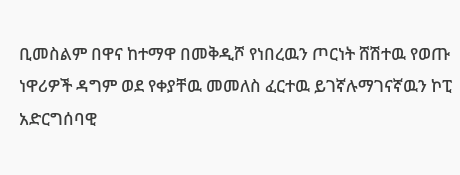ቢመስልም በዋና ከተማዋ በመቅዲሾ የነበረዉን ጦርነት ሸሽተዉ የወጡ ነዋሪዎች ዳግም ወደ የቀያቸዉ መመለስ ፈርተዉ ይገኛሉማገናኛዉን ኮፒ አድርግሰባዊ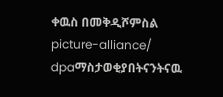ቀዉስ በመቅዲሾምስል picture-alliance/ dpaማስታወቂያበትናንትናዉ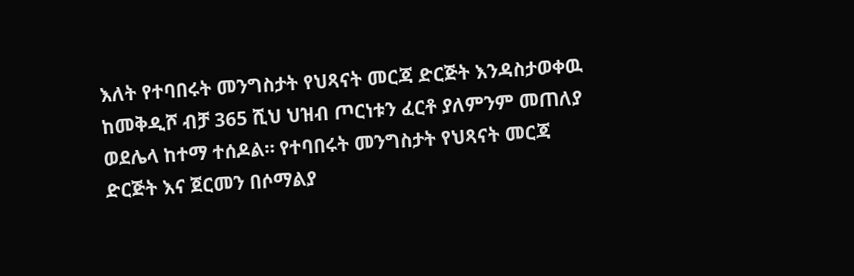እለት የተባበሩት መንግስታት የህጻናት መርጃ ድርጅት እንዳስታወቀዉ ከመቅዲሾ ብቻ 365 ሺህ ህዝብ ጦርነቱን ፈርቶ ያለምንም መጠለያ ወደሌላ ከተማ ተሰዶል። የተባበሩት መንግስታት የህጻናት መርጃ ድርጅት እና ጀርመን በሶማልያ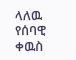ላለዉ የሰባዊ ቀዉስ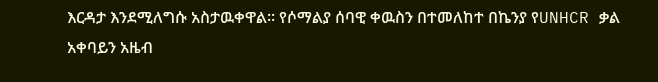እርዳታ እንደሚለግሱ አስታዉቀዋል። የሶማልያ ሰባዊ ቀዉስን በተመለከተ በኬንያ የUNHCR ቃል አቀባይን አዜብ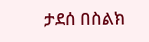ታደሰ በስልክ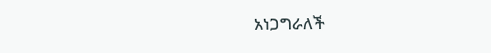አነጋግራለች